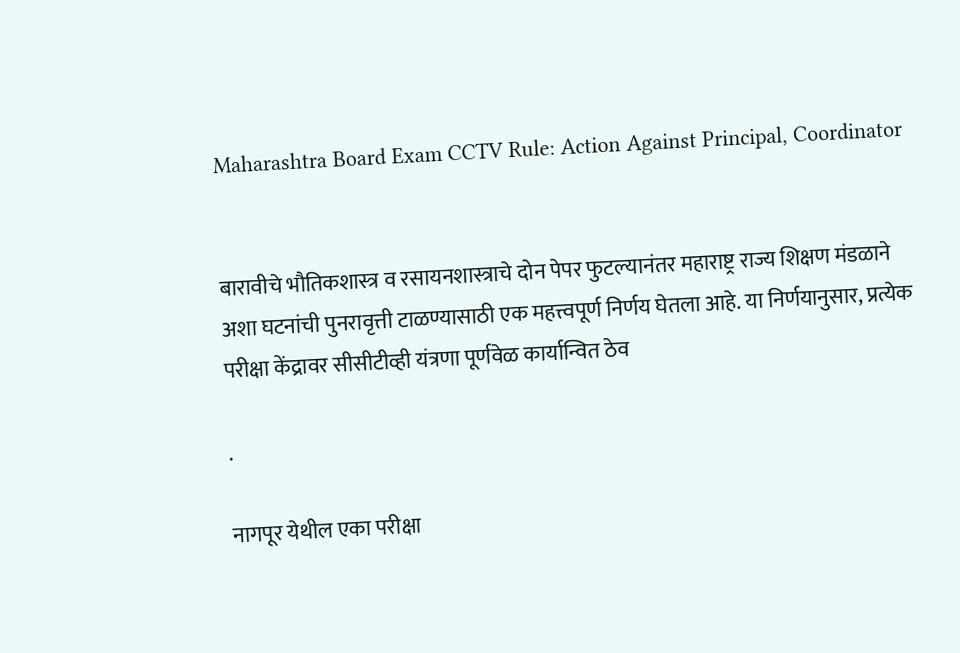Maharashtra Board Exam CCTV Rule: Action Against Principal, Coordinator


बारावीचे भौतिकशास्त्र व रसायनशास्त्राचे दोन पेपर फुटल्यानंतर महाराष्ट्र राज्य शिक्षण मंडळाने अशा घटनांची पुनरावृत्ती टाळण्यासाठी एक महत्त्वपूर्ण निर्णय घेतला आहे. या निर्णयानुसार, प्रत्येक परीक्षा केंद्रावर सीसीटीव्ही यंत्रणा पूर्णवेळ कार्यान्वित ठेव

.

नागपूर येथील एका परीक्षा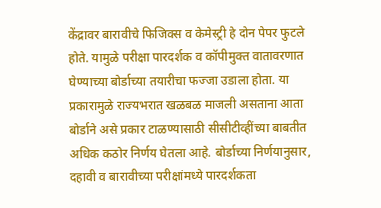केंद्रावर बारावीचे फिजिक्स व केमेस्ट्री हे दोन पेपर फुटले होते. यामुळे परीक्षा पारदर्शक व कॉपीमुक्त वातावरणात घेण्याच्या बोर्डाच्या तयारीचा फज्जा उडाला होता. या प्रकारामुळे राज्यभरात खळबळ माजली असताना आता बोर्डाने असे प्रकार टाळण्यासाठी सीसीटीव्हींच्या बाबतीत अधिक कठोर निर्णय घेतला आहे. बोर्डाच्या निर्णयानुसार, दहावी व बारावीच्या परीक्षांमध्ये पारदर्शकता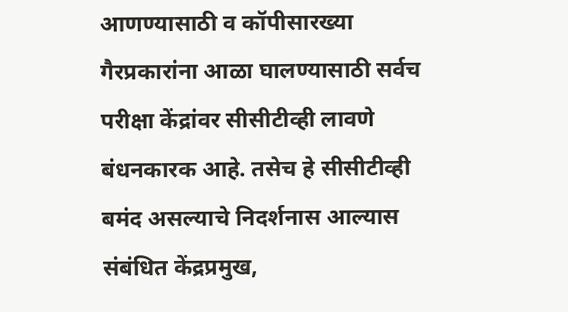आणण्यासाठी व कॉपीसारख्या गैरप्रकारांना आळा घालण्यासाठी सर्वच परीक्षा केंद्रांवर सीसीटीव्ही लावणे बंधनकारक आहे. तसेच हे सीसीटीव्ही बमंद असल्याचे निदर्शनास आल्यास संबंधित केंद्रप्रमुख,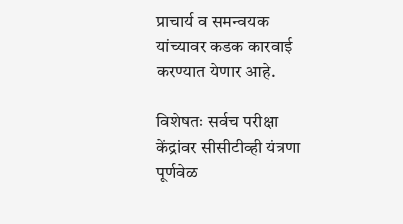प्राचार्य व समन्वयक यांच्यावर कडक कारवाई करण्यात येणार आहे.

विशेषतः सर्वच परीक्षा केंद्रांवर सीसीटीव्ही यंत्रणा पूर्णवेळ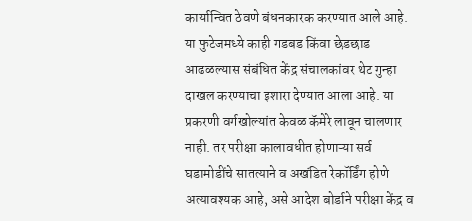कार्यान्वित ठेवणे बंधनकारक करण्यात आले आहे. या फुटेजमध्ये काही गडबड किंवा छेडछाड आढळल्यास संबंधित केंद्र संचालकांवर थेट गुन्हा दाखल करण्याचा इशारा देण्यात आला आहे. या प्रकरणी वर्गखोल्यांत केवळ कॅमेरे लावून चालणार नाही. तर परीक्षा कालावधीत होणाऱ्या सर्व घडामोडींचे सातत्याने व अखंडित रेकॉर्डिंग होणे अत्यावश्यक आहे, असे आदेश बोर्डाने परीक्षा केंद्र व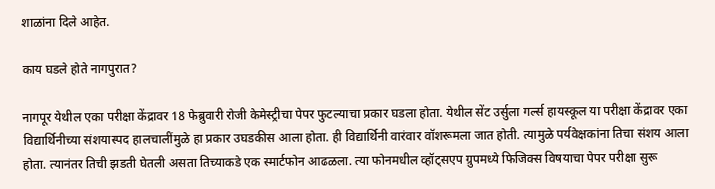शाळांना दिले आहेत.

काय घडले होते नागपुरात?

नागपूर येथील एका परीक्षा केंद्रावर 18 फेब्रुवारी रोजी केमेस्ट्रीचा पेपर फुटल्याचा प्रकार घडला होता. येथील सेंट उर्सुला गर्ल्स हायस्कूल या परीक्षा केंद्रावर एका विद्यार्थिनीच्या संशयास्पद हालचालींमुळे हा प्रकार उघडकीस आला होता. ही विद्यार्थिनी वारंवार वॉशरूमला जात होती. त्यामुळे पर्यवेक्षकांना तिचा संशय आला होता. त्यानंतर तिची झडती घेतली असता तिच्याकडे एक स्मार्टफोन आढळला. त्या फोनमधील व्हॉट्सएप ग्रुपमध्ये फिजिक्स विषयाचा पेपर परीक्षा सुरू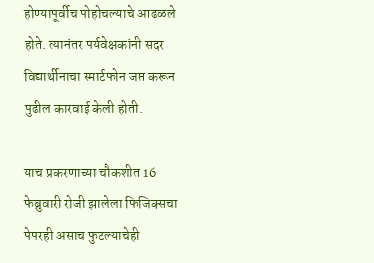होण्यापूर्वीच पोहोचल्याचे आढळले होते. त्यानंतर पर्यवेक्षकांनी सदर विद्यार्थीनाचा स्मार्टफोन जप्त करून पुढील कारवाई केली होती.

याच प्रकरणाच्या चौकशीत 16 फेब्रुवारी रोजी झालेला फिजिक्सचा पेपरही असाच फुटल्याचेही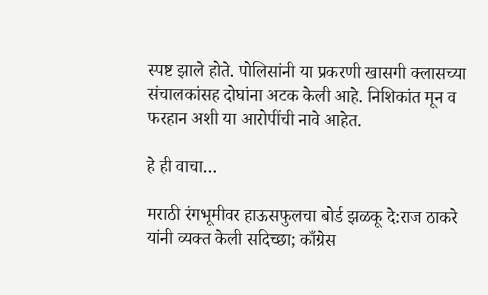स्पष्ट झाले होते. पोलिसांनी या प्रकरणी खासगी क्लासच्या संचालकांसह दोघांना अटक केली आहे. निशिकांत मून व फरहान अशी या आरोपींची नावे आहेत.

हे ही वाचा…

मराठी रंगभूमीवर हाऊसफुलचा बोर्ड झळकू दे:राज ठाकरे यांनी व्यक्त केली सदिच्छा; काँग्रेस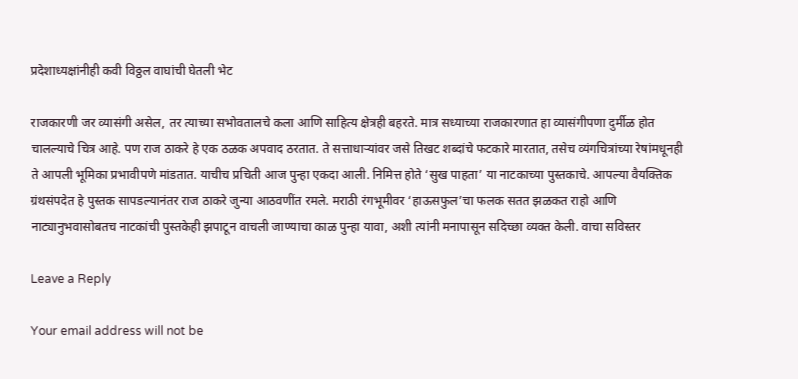प्रदेशाध्यक्षांनीही कवी विठ्ठल वाघांची घेतली भेट

राजकारणी जर व्यासंगी असेल, तर त्याच्या सभोवतालचे कला आणि साहित्य क्षेत्रही बहरते. मात्र सध्याच्या राजकारणात हा व्यासंगीपणा दुर्मीळ होत चालल्याचे चित्र आहे. पण राज ठाकरे हे एक ठळक अपवाद ठरतात. ते सत्ताधाऱ्यांवर जसे तिखट शब्दांचे फटकारे मारतात, तसेच व्यंगचित्रांच्या रेषांमधूनही ते आपली भूमिका प्रभावीपणे मांडतात. याचीच प्रचिती आज पुन्हा एकदा आली. निमित्त होते ‘सुख पाहता’ या नाटकाच्या पुस्तकाचे. आपल्या वैयक्तिक ग्रंथसंपदेत हे पुस्तक सापडल्यानंतर राज ठाकरे जुन्या आठवणींत रमले. मराठी रंगभूमीवर ‘हाऊसफुल’चा फलक सतत झळकत राहो आणि नाट्यानुभवासोबतच नाटकांची पुस्तकेही झपाटून वाचली जाण्याचा काळ पुन्हा यावा, अशी त्यांनी मनापासून सदिच्छा व्यक्त केली. वाचा सविस्तर

Leave a Reply

Your email address will not be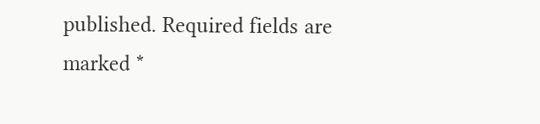published. Required fields are marked *